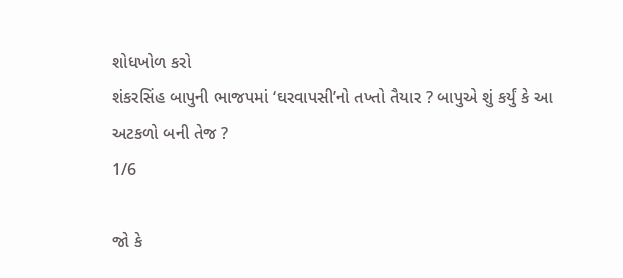શોધખોળ કરો
શંકરસિંહ બાપુની ભાજપમાં ‘ઘરવાપસી’નો તખ્તો તૈયાર ? બાપુએ શું કર્યું કે આ અટકળો બની તેજ ?
1/6

જો કે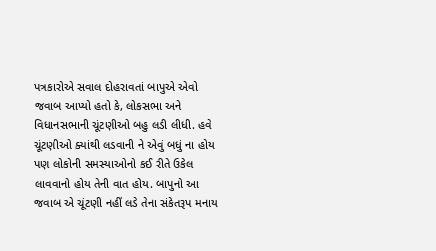પત્રકારોએ સવાલ દોહરાવતાં બાપુએ એવો જવાબ આપ્યો હતો કે, લોકસભા અને વિધાનસભાની ચૂંટણીઓ બહુ લડી લીધી. હવે ચૂંટણીઓ ક્યાંથી લડવાની ને એવું બધું ના હોય પણ લોકોની સમસ્યાઓનો કઈ રીતે ઉકેલ લાવવાનો હોય તેની વાત હોય. બાપુનો આ જવાબ એ ચૂંટણી નહીં લડે તેના સંકેતરૂપ મનાય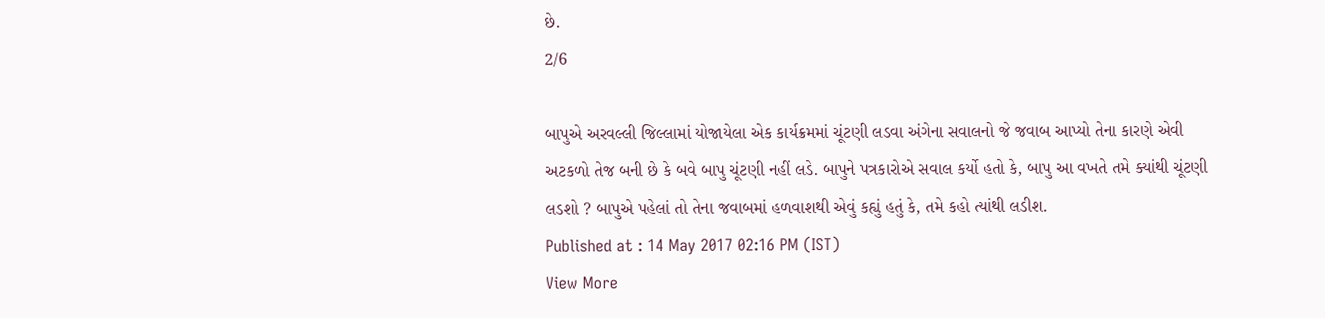છે.
2/6

બાપુએ અરવલ્લી જિલ્લામાં યોજાયેલા એક કાર્યક્રમમાં ચૂંટણી લડવા અંગેના સવાલનો જે જવાબ આપ્યો તેના કારણે એવી અટકળો તેજ બની છે કે બવે બાપુ ચૂંટણી નહીં લડે. બાપુને પત્રકારોએ સવાલ કર્યો હતો કે, બાપુ આ વખતે તમે ક્યાંથી ચૂંટણી લડશો ? બાપુએ પહેલાં તો તેના જવાબમાં હળવાશથી એવું કહ્યું હતું કે, તમે કહો ત્યાંથી લડીશ.
Published at : 14 May 2017 02:16 PM (IST)
View More